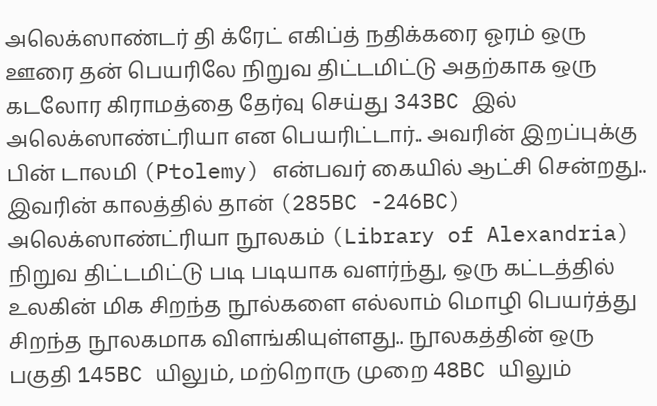அலெக்ஸாண்டர் தி க்ரேட் எகிப்த் நதிக்கரை ஓரம் ஒரு ஊரை தன் பெயரிலே நிறுவ திட்டமிட்டு அதற்காக ஒரு கடலோர கிராமத்தை தேர்வு செய்து 343BC இல் அலெக்ஸாண்ட்ரியா என பெயரிட்டார்.. அவரின் இறப்புக்கு பின் டாலமி (Ptolemy) என்பவர் கையில் ஆட்சி சென்றது.. இவரின் காலத்தில் தான் (285BC -246BC) அலெக்ஸாண்ட்ரியா நூலகம் (Library of Alexandria) நிறுவ திட்டமிட்டு படி படியாக வளர்ந்து, ஒரு கட்டத்தில் உலகின் மிக சிறந்த நூல்களை எல்லாம் மொழி பெயர்த்து சிறந்த நூலகமாக விளங்கியுள்ளது.. நூலகத்தின் ஒரு பகுதி 145BC யிலும், மற்றொரு முறை 48BC யிலும்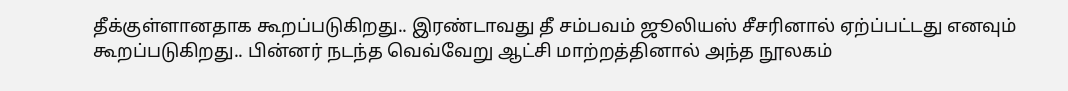தீக்குள்ளானதாக கூறப்படுகிறது.. இரண்டாவது தீ சம்பவம் ஜூலியஸ் சீசரினால் ஏற்ப்பட்டது எனவும் கூறப்படுகிறது.. பின்னர் நடந்த வெவ்வேறு ஆட்சி மாற்றத்தினால் அந்த நூலகம்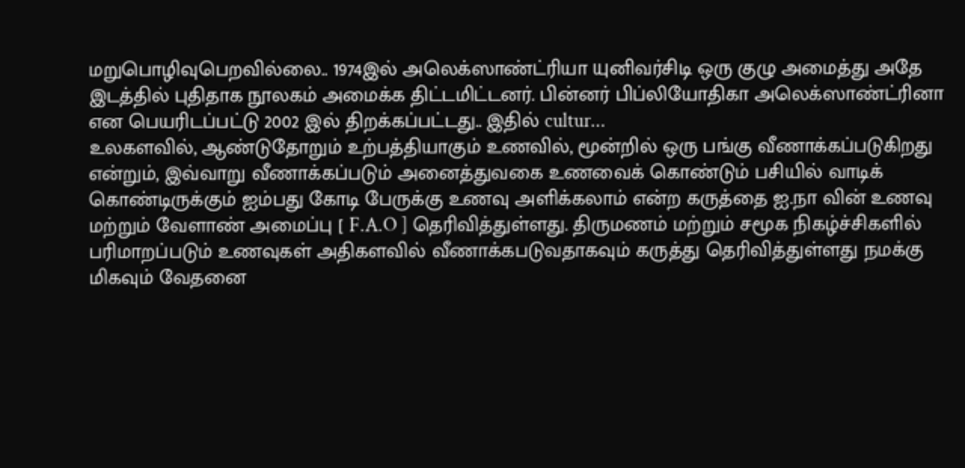மறுபொழிவுபெறவில்லை.. 1974இல் அலெக்ஸாண்ட்ரியா யுனிவர்சிடி ஒரு குழு அமைத்து அதே இடத்தில் புதிதாக நூலகம் அமைக்க திட்டமிட்டனர். பின்னர் பிப்லியோதிகா அலெக்ஸாண்ட்ரினா என பெயரிடப்பட்டு 2002 இல் திறக்கப்பட்டது.. இதில் cultur...
உலகளவில், ஆண்டுதோறும் உற்பத்தியாகும் உணவில், மூன்றில் ஒரு பங்கு வீணாக்கப்படுகிறது என்றும், இவ்வாறு வீணாக்கப்படும் அனைத்துவகை உணவைக் கொண்டும் பசியில் வாடிக் கொண்டிருக்கும் ஐம்பது கோடி பேருக்கு உணவு அளிக்கலாம் என்ற கருத்தை ஐ.நா வின் உணவு மற்றும் வேளாண் அமைப்பு [ F.A.O ] தெரிவித்துள்ளது. திருமணம் மற்றும் சமூக நிகழ்ச்சிகளில் பரிமாறப்படும் உணவுகள் அதிகளவில் வீணாக்கபடுவதாகவும் கருத்து தெரிவித்துள்ளது நமக்கு மிகவும் வேதனை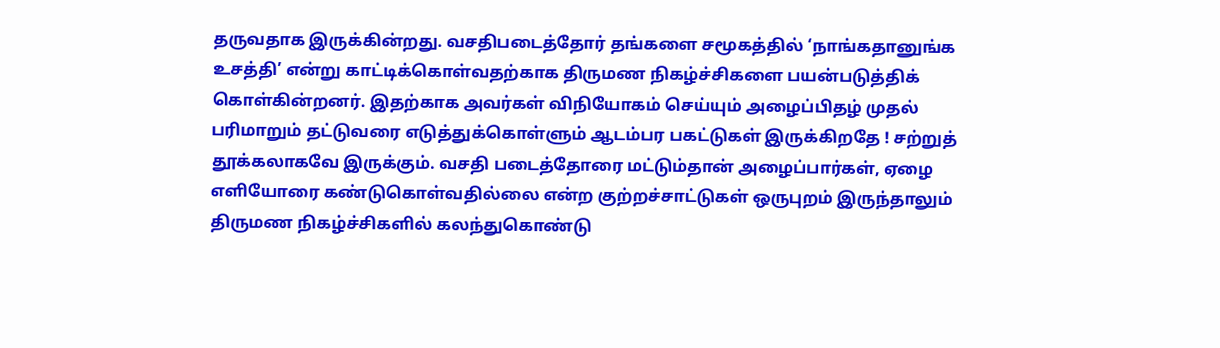தருவதாக இருக்கின்றது. வசதிபடைத்தோர் தங்களை சமூகத்தில் ‘நாங்கதானுங்க உசத்தி’ என்று காட்டிக்கொள்வதற்காக திருமண நிகழ்ச்சிகளை பயன்படுத்திக் கொள்கின்றனர். இதற்காக அவர்கள் விநியோகம் செய்யும் அழைப்பிதழ் முதல் பரிமாறும் தட்டுவரை எடுத்துக்கொள்ளும் ஆடம்பர பகட்டுகள் இருக்கிறதே ! சற்றுத் தூக்கலாகவே இருக்கும். வசதி படைத்தோரை மட்டும்தான் அழைப்பார்கள், ஏழை எளியோரை கண்டுகொள்வதில்லை என்ற குற்றச்சாட்டுகள் ஒருபுறம் இருந்தாலும் திருமண நிகழ்ச்சிகளில் கலந்துகொண்டு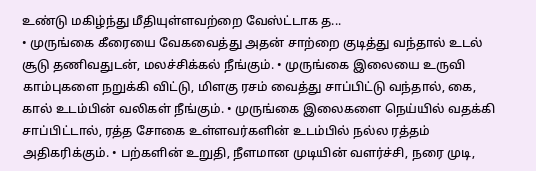உண்டு மகிழ்ந்து மீதியுள்ளவற்றை வேஸ்ட்டாக த...
• முருங்கை கீரையை வேகவைத்து அதன் சாற்றை குடித்து வந்தால் உடல் சூடு தணிவதுடன், மலச்சிக்கல் நீங்கும். • முருங்கை இலையை உருவி காம்புகளை நறுக்கி விட்டு, மிளகு ரசம் வைத்து சாப்பிட்டு வந்தால், கை, கால் உடம்பின் வலிகள் நீங்கும். • முருங்கை இலைகளை நெய்யில் வதக்கி சாப்பிட்டால், ரத்த சோகை உள்ளவர்களின் உடம்பில் நல்ல ரத்தம் அதிகரிக்கும். • பற்களின் உறுதி, நீளமான முடியின் வளர்ச்சி, நரை முடி,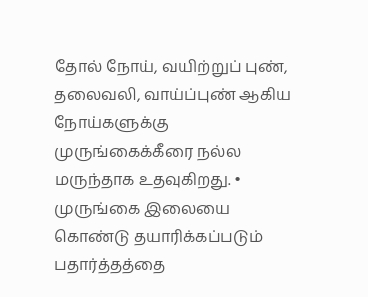தோல் நோய், வயிற்றுப் புண், தலைவலி, வாய்ப்புண் ஆகிய நோய்களுக்கு முருங்கைக்கீரை நல்ல மருந்தாக உதவுகிறது. • முருங்கை இலையை கொண்டு தயாரிக்கப்படும் பதார்த்தத்தை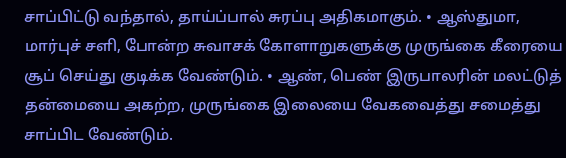சாப்பிட்டு வந்தால், தாய்ப்பால் சுரப்பு அதிகமாகும். • ஆஸ்துமா, மார்புச் சளி, போன்ற சுவாசக் கோளாறுகளுக்கு முருங்கை கீரையை சூப் செய்து குடிக்க வேண்டும். • ஆண், பெண் இருபாலரின் மலட்டுத் தன்மையை அகற்ற, முருங்கை இலையை வேகவைத்து சமைத்து சாப்பிட வேண்டும்.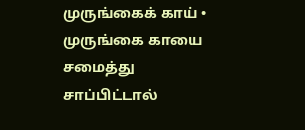முருங்கைக் காய் • முருங்கை காயை சமைத்து சாப்பிட்டால்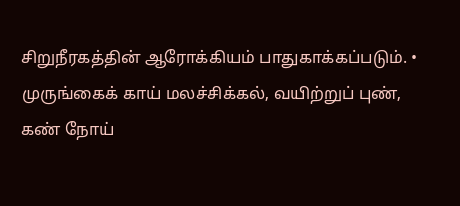சிறுநீரகத்தின் ஆரோக்கியம் பாதுகாக்கப்படும். • முருங்கைக் காய் மலச்சிக்கல், வயிற்றுப் புண், கண் நோய்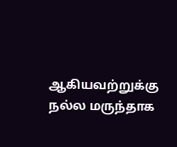ஆகியவற்றுக்கு நல்ல மருந்தாக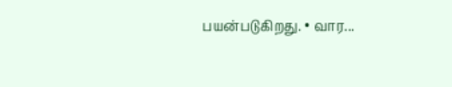பயன்படுகிறது. • வார...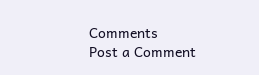Comments
Post a Comment